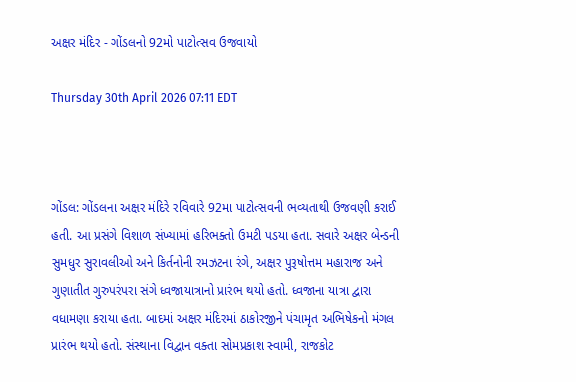અક્ષર મંદિર - ગોંડલનો 92મો પાટોત્સવ ઉજવાયો

Thursday 30th April 2026 07:11 EDT



ગોંડલ: ગોંડલના અક્ષર મંદિરે રવિવારે 92મા પાટોત્સવની ભવ્યતાથી ઉજવણી કરાઈ હતી. આ પ્રસંગે વિશાળ સંખ્યામાં હરિભક્તો ઉમટી પડયા હતા. સવારે અક્ષર બેન્ડની સુમધુર સુરાવલીઓ અને કિર્તનોની રમઝટના રંગે, અક્ષર પુરૂષોત્તમ મહારાજ અને ગુણાતીત ગુરુપરંપરા સંગે ધ્વજાયાત્રાનો પ્રારંભ થયો હતો. ધ્વજાના યાત્રા દ્વારા વધામણા કરાયા હતા. બાદમાં અક્ષર મંદિરમાં ઠાકોરજીને પંચામૃત અભિષેકનો મંગલ પ્રારંભ થયો હતો. સંસ્થાના વિદ્વાન વક્તા સોમપ્રકાશ સ્વામી, રાજકોટ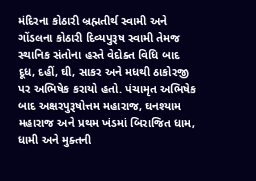મંદિરના કોઠારી બ્રહ્મતીર્થ સ્વામી અને ગોંડલના કોઠારી દિવ્યપુરૂષ સ્વામી તેમજ સ્થાનિક સંતોના હસ્તે વેદોક્ત વિધિ બાદ દૂધ, દહીં, ઘી, સાકર અને મધથી ઠાકોરજી પર અભિષેક કરાયો હતો. પંચામૃત અભિષેક બાદ અક્ષરપુરૂષોત્તમ મહારાજ, ઘનશ્યામ મહારાજ અને પ્રથમ ખંડમાં બિરાજિત ધામ, ધામી અને મુક્તની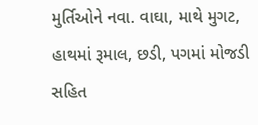મુર્તિઓને નવા. વાઘા, માથે મુગટ, હાથમાં રૂમાલ, છડી, પગમાં મોજડી સહિત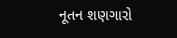નૂતન શણગારો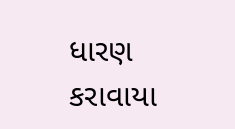ધારણ કરાવાયા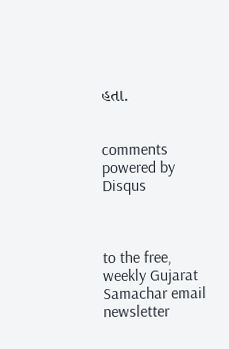હતા.


comments powered by Disqus



to the free, weekly Gujarat Samachar email newsletter